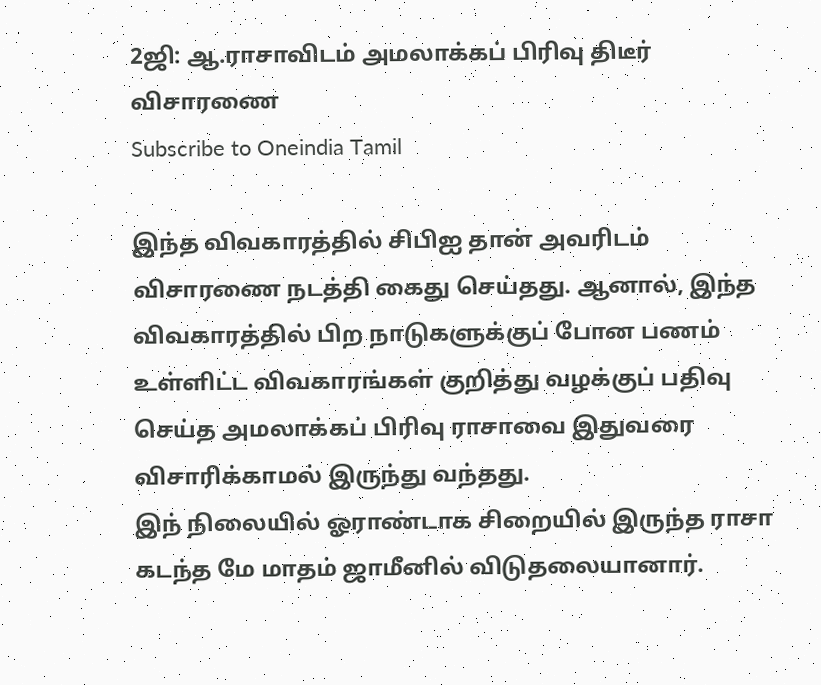2ஜி: ஆ.ராசாவிடம் அமலாக்கப் பிரிவு திடீர் விசாரணை
Subscribe to Oneindia Tamil

இந்த விவகாரத்தில் சிபிஐ தான் அவரிடம் விசாரணை நடத்தி கைது செய்தது. ஆனால், இந்த விவகாரத்தில் பிற நாடுகளுக்குப் போன பணம் உள்ளிட்ட விவகாரங்கள் குறித்து வழக்குப் பதிவு செய்த அமலாக்கப் பிரிவு ராசாவை இதுவரை விசாரிக்காமல் இருந்து வந்தது.
இந் நிலையில் ஓராண்டாக சிறையில் இருந்த ராசா கடந்த மே மாதம் ஜாமீனில் விடுதலையானார்.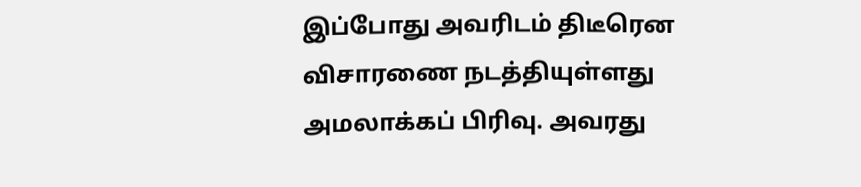இப்போது அவரிடம் திடீரென விசாரணை நடத்தியுள்ளது அமலாக்கப் பிரிவு. அவரது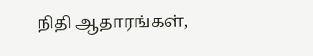நிதி ஆதாரங்கள்,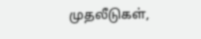முதலீடுகள்,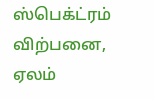ஸ்பெக்ட்ரம் விற்பனை, ஏலம்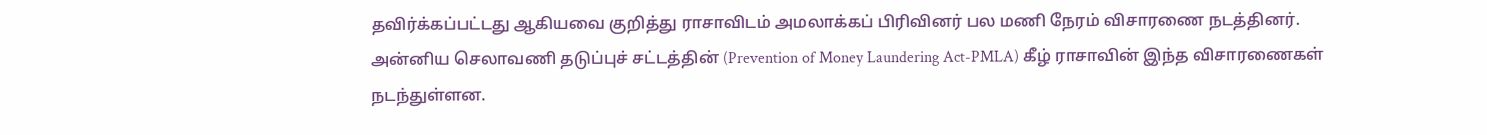தவிர்க்கப்பட்டது ஆகியவை குறித்து ராசாவிடம் அமலாக்கப் பிரிவினர் பல மணி நேரம் விசாரணை நடத்தினர்.
அன்னிய செலாவணி தடுப்புச் சட்டத்தின் (Prevention of Money Laundering Act-PMLA) கீழ் ராசாவின் இந்த விசாரணைகள் நடந்துள்ளன.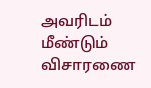அவரிடம் மீண்டும் விசாரணை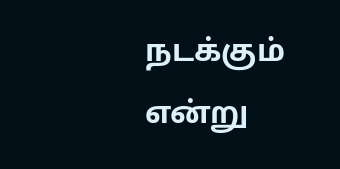நடக்கும் என்று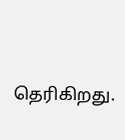தெரிகிறது.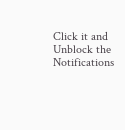Click it and Unblock the Notifications